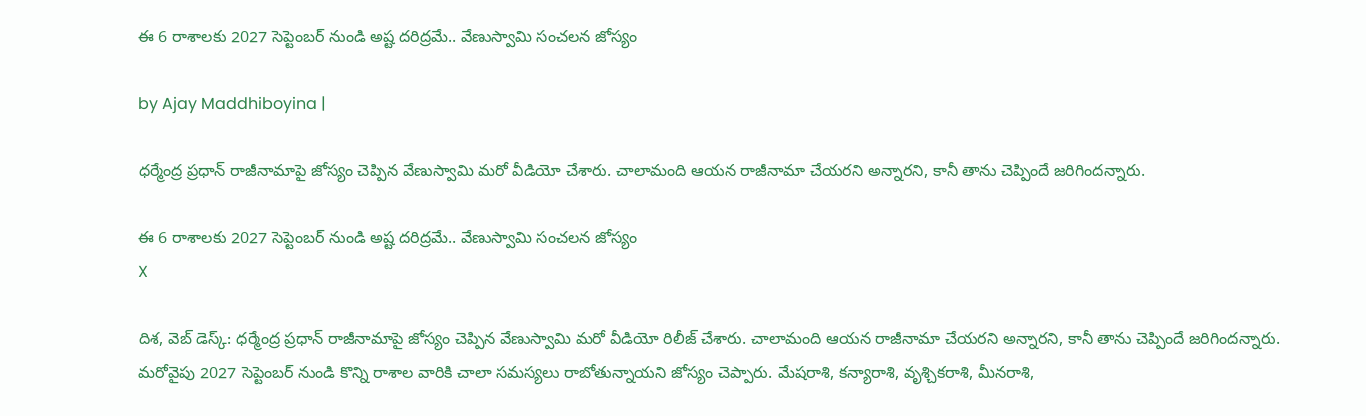ఈ 6 రాశాలకు 2027 సెప్టెంబర్ నుండి అష్ట దరిద్రమే.. వేణుస్వామి సంచలన జోస్యం

by Ajay Maddhiboyina |

ధ‌ర్మేంద్ర ప్ర‌ధాన్ రాజీనామాపై జోస్యం చెప్పిన వేణుస్వామి మ‌రో వీడియో చేశారు. చాలామంది ఆయ‌న రాజీనామా చేయ‌ర‌ని అన్నార‌ని, కానీ తాను చెప్పిందే జ‌రిగింద‌న్నారు.

ఈ 6 రాశాలకు 2027 సెప్టెంబర్ నుండి అష్ట దరిద్రమే.. వేణుస్వామి సంచలన జోస్యం
X

దిశ, వెబ్ డెస్క్: ధ‌ర్మేంద్ర ప్ర‌ధాన్ రాజీనామాపై జోస్యం చెప్పిన వేణుస్వామి మ‌రో వీడియో రిలీజ్ చేశారు. చాలామంది ఆయ‌న రాజీనామా చేయ‌ర‌ని అన్నార‌ని, కానీ తాను చెప్పిందే జ‌రిగింద‌న్నారు. మ‌రోవైపు 2027 సెప్టెంబ‌ర్ నుండి కొన్ని రాశాల వారికి చాలా స‌మ‌స్య‌లు రాబోతున్నాయ‌ని జోస్యం చెప్పారు. మేష‌రాశి, క‌న్యారాశి, వృశ్చిక‌రాశి, మీన‌రాశి,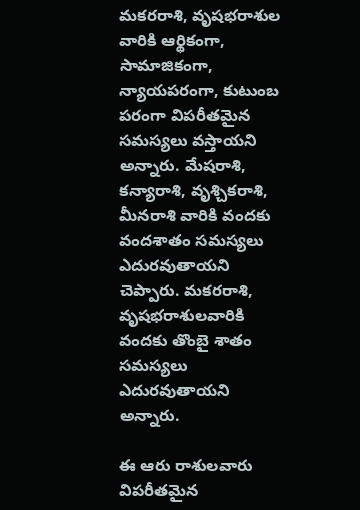మ‌క‌ర‌రాశి, వృష‌భ‌రాశుల‌ వారికి ఆర్థికంగా, సామాజికంగా, న్యాయ‌ప‌రంగా, కుటుంబ ప‌రంగా విప‌రీత‌మైన సమ‌స్య‌లు వ‌స్తాయ‌ని అన్నారు. మేష‌రాశి, క‌న్యారాశి, వృశ్చిక‌రాశి, మీన‌రాశి వారికి వంద‌కు వంద‌శాతం స‌మ‌స్య‌లు ఎదురవుతాయ‌ని చెప్పారు. మ‌క‌ర‌రాశి, వృష‌భ‌రాశుల‌వారికి వంద‌కు తొంబై శాతం స‌మ‌స్య‌లు ఎదుర‌వుతాయ‌ని అన్నారు.

ఈ ఆరు రాశులవారు విప‌రీత‌మైన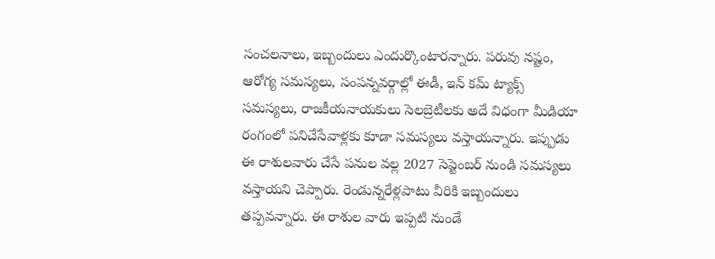సంచ‌ల‌నాలు, ఇబ్బందులు ఎందుర్కొంటార‌న్నారు. ప‌రువు న‌ష్టం, ఆరోగ్య స‌మ‌స్య‌లు, సంప‌న్న‌వ‌ర్గాల్లో ఈడీ, ఇన్ క‌మ్ ట్యాక్స్ స‌మ‌స్య‌లు, రాజ‌కీయ‌నాయ‌కులు సెల‌బ్రెటీల‌కు అదే విధంగా మీడియా రంగంలో ప‌నిచేసేవాళ్లకు కూడా స‌మ‌స్య‌లు వ‌స్తాయ‌న్నారు. ఇప్పుడు ఈ రాశుల‌వారు చేసే ప‌నుల వ‌ల్ల 2027 సెప్టెంబ‌ర్ నుండి స‌మ‌స్య‌లు వ‌స్తాయని చెప్పారు. రెండున్న‌రేళ్ల‌పాటు వీరికి ఇబ్బందులు త‌ప్ప‌వ‌న్నారు. ఈ రాశుల వారు ఇప్ప‌టి నుండే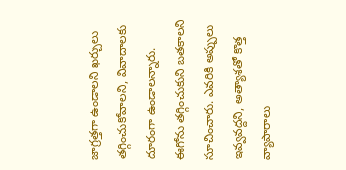జాగ్ర‌త్త‌గా ఉండాల‌ని ఖ‌ర్చులు తగ్గించుకోవాల‌ని, వివాదాల‌కు దూరంగా ఉండాల‌న్నారు. ఈగోను త‌గ్గించుకుని బ‌త‌కాల‌ని సూచించారు. ఎవరికి అప్పులు ఇవ్వవద్దని, అత్యాశతో కొత్త వ్యాపారాలు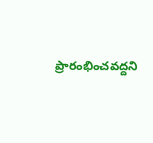ప్రారంభించవద్దని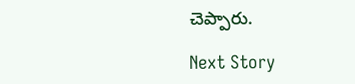చెప్పారు.

Next Story